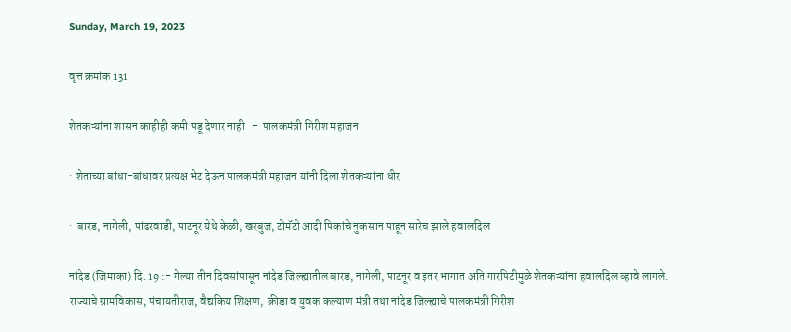Sunday, March 19, 2023

वृत्त क्रमांक 131

शेतकऱ्यांना शासन काहीही कमी पडू देणार नाही   -  पालकमंत्री गिरीश महाजन

· शेताच्या बांधा-बांधावर प्रत्यक्ष भेट देऊन पालकमंत्री महाजन यांनी दिला शेतकऱ्यांना धीर

·  बारड, नागेली, पांढरवाडी, पाटनूर येथे केळी, खरबुज, टोमॅटो आदी पिकांचे नुकसान पाहून सारेच झाले हवालदिल

नांदेड (जिमाका) दि. 19 :- गेल्या तीन दिवसांपासून नांदेड जिल्ह्यातील बारड, नागेली, पाटनूर व इतर भागात अति गारपिटीमुळे शेतकऱ्यांना हवालदिल व्हावे लागले. राज्याचे ग्रामविकास, पंचायतीराज, वैद्यकिय शिक्षण,  क्रीडा व युवक कल्याण मंत्री तथा नांदेड जिल्ह्याचे पालकमंत्री गिरीश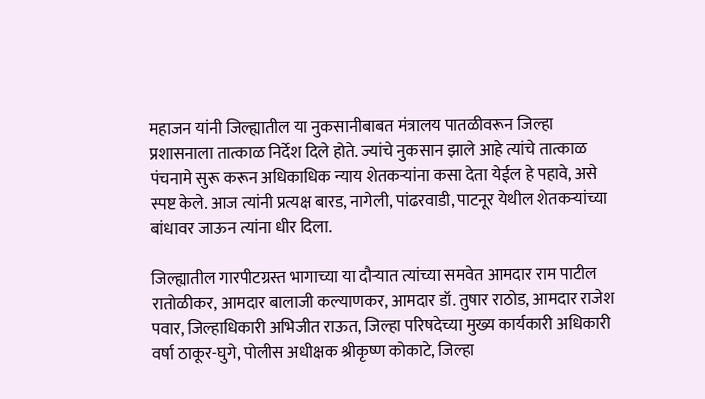महाजन यांनी जिल्ह्यातील या नुकसानीबाबत मंत्रालय पातळीवरून जिल्हा प्रशासनाला तात्काळ निर्देश दिले होते. ज्यांचे नुकसान झाले आहे त्यांचे तात्काळ पंचनामे सुरू करून अधिकाधिक न्याय शेतकऱ्यांना कसा देता येईल हे पहावे, असे स्पष्ट केले. आज त्यांनी प्रत्यक्ष बारड, नागेली, पांढरवाडी, पाटनूर येथील शेतकऱ्यांच्या बांधावर जाऊन त्यांना धीर दिला.

जिल्ह्यातील गारपीटग्रस्त भागाच्या या दौऱ्यात त्यांच्या समवेत आमदार राम पाटील रातोळीकर, आमदार बालाजी कल्याणकर, आमदार डॉ. तुषार राठोड, आमदार राजेश पवार, जिल्हाधिकारी अभिजीत राऊत, जिल्हा परिषदेच्या मुख्य कार्यकारी अधिकारी वर्षा ठाकूर-घुगे, पोलीस अधीक्षक श्रीकृष्ण कोकाटे, जिल्हा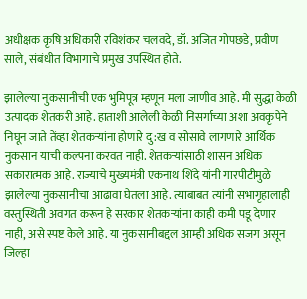अधीक्षक कृषि अधिकारी रविशंकर चलवदे, डॉ. अजित गोपछडे, प्रवीण साले, संबंधीत विभागाचे प्रमुख उपस्थित होते.

झालेल्या नुकसानीची एक भुमिपूत्र म्हणून मला जाणीव आहे. मी सुद्धा केळी उत्पादक शेतकरी आहे. हाताशी आलेली केळी निसर्गाच्या अशा अवकृपेने निघून जाते तेंव्हा शेतकऱ्यांना होणारे दु:ख व सोसावे लागणारे आर्थिक नुकसान याची कल्पना करवत नाही. शेतकऱ्यांसाठी शासन अधिक सकारात्मक आहे. राज्याचे मुख्यमंत्री एकनाथ शिंदे यांनी गारपीटीमुळे झालेल्या नुकसानीचा आढावा घेतला आहे. त्याबाबत त्यांनी सभागृहालाही वस्तुस्थिती अवगत करून हे सरकार शेतकऱ्यांना काही कमी पडू देणार नाही, असे स्पष्ट केले आहे. या नुकसानीबद्दल आम्ही अधिक सजग असून जिल्हा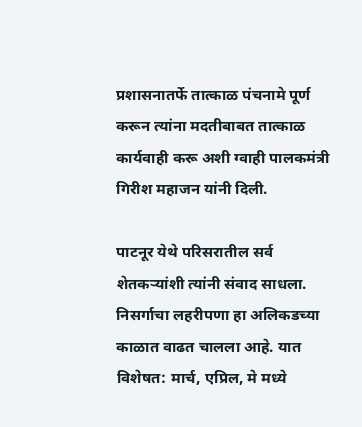प्रशासनातर्फे तात्काळ पंचनामे पूर्ण करून त्यांना मदतीबाबत तात्काळ कार्यवाही करू अशी ग्वाही पालकमंत्री गिरीश महाजन यांनी दिली.

पाटनूर येथे परिसरातील सर्व शेतकऱ्यांशी त्यांनी संवाद साधला. निसर्गाचा लहरीपणा हा अलिकडच्या काळात वाढत चालला आहे. यात विशेषत: मार्च, एप्रिल, मे मध्ये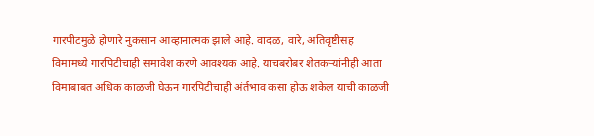गारपीटमुळे होणारे नुकसान आव्हानात्मक झाले आहे. वादळ, वारे, अतिवृष्टीसह विमामध्ये गारपिटीचाही समावेश करणे आवश्यक आहे. याचबरोबर शेतकऱ्यांनीही आता विमाबाबत अधिक काळजी घेऊन गारपिटीचाही अंर्तभाव कसा होऊ शकेल याची काळजी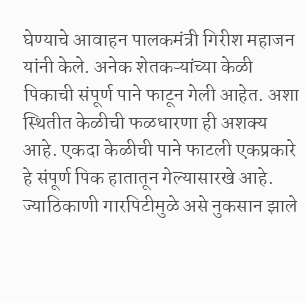घेण्याचे आवाहन पालकमंत्री गिरीश महाजन यांनी केले. अनेक शेतकऱ्यांच्या केळी पिकाची संपूर्ण पाने फाटून गेली आहेत. अशा स्थितीत केळीची फळधारणा ही अशक्य आहे. एकदा केळीची पाने फाटली एकप्रकारे हे संपूर्ण पिक हातातून गेल्यासारखे आहे. ज्याठिकाणी गारपिटीमुळे असे नुकसान झाले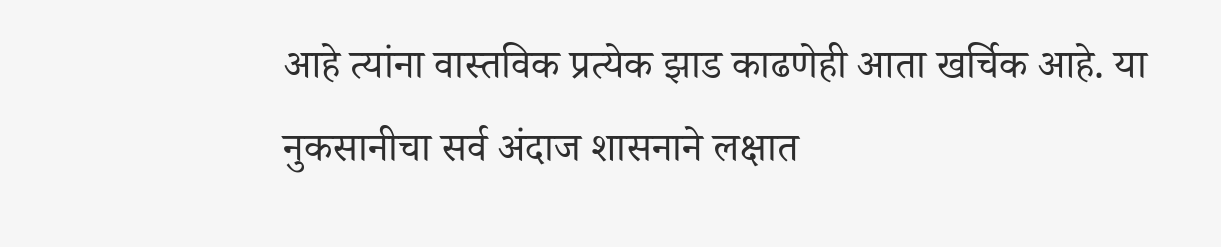आहे त्यांना वास्तविक प्रत्येक झाड काढणेही आता खर्चिक आहे. या नुकसानीचा सर्व अंदाज शासनाने लक्षात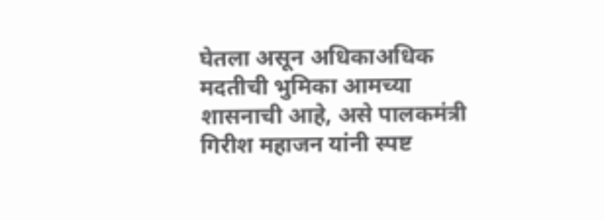घेतला असून अधिकाअधिक मदतीची भुमिका आमच्या शासनाची आहे, असे पालकमंत्री गिरीश महाजन यांनी स्पष्ट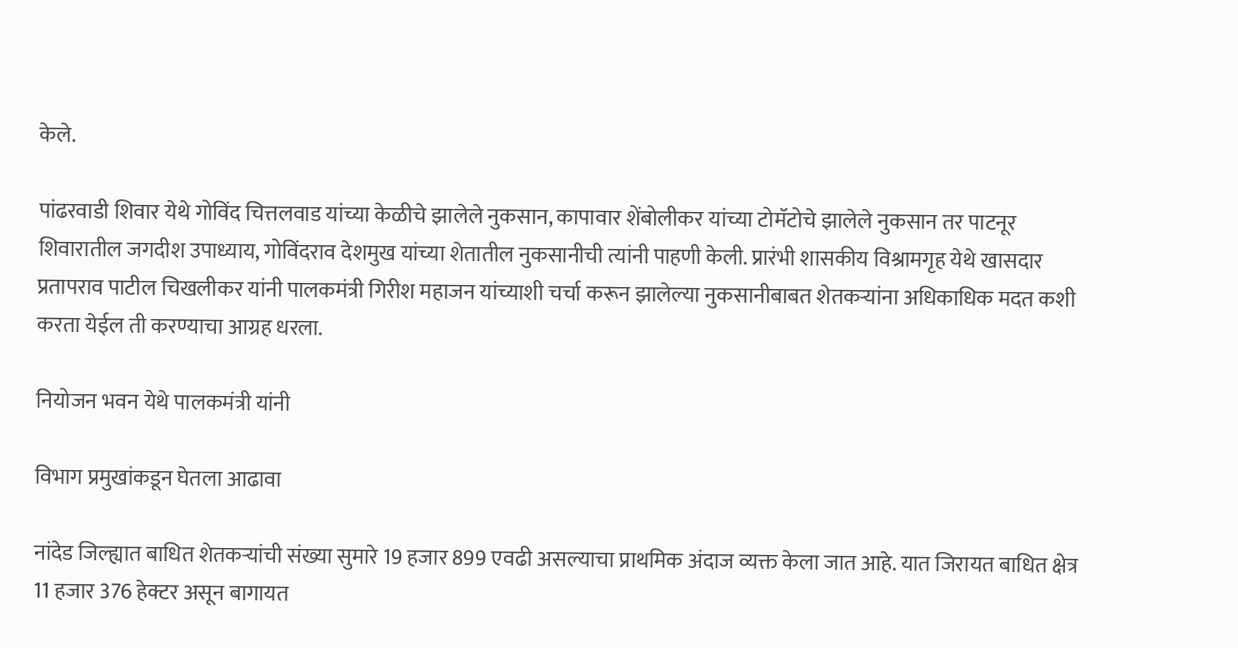केले.

पांढरवाडी शिवार येथे गोविंद चित्तलवाड यांच्या केळीचे झालेले नुकसान, कापावार शेंबोलीकर यांच्या टोमॅटोचे झालेले नुकसान तर पाटनूर शिवारातील जगदीश उपाध्याय, गोविंदराव देशमुख यांच्या शेतातील नुकसानीची त्यांनी पाहणी केली. प्रारंभी शासकीय विश्रामगृह येथे खासदार प्रतापराव पाटील चिखलीकर यांनी पालकमंत्री गिरीश महाजन यांच्याशी चर्चा करून झालेल्या नुकसानीबाबत शेतकऱ्यांना अधिकाधिक मदत कशी करता येईल ती करण्याचा आग्रह धरला.

नियोजन भवन येथे पालकमंत्री यांनी

विभाग प्रमुखांकडून घेतला आढावा

नांदेड जिल्ह्यात बाधित शेतकऱ्यांची संख्या सुमारे 19 हजार 899 एवढी असल्याचा प्राथमिक अंदाज व्यक्त केला जात आहे. यात जिरायत बाधित क्षेत्र 11 हजार 376 हेक्टर असून बागायत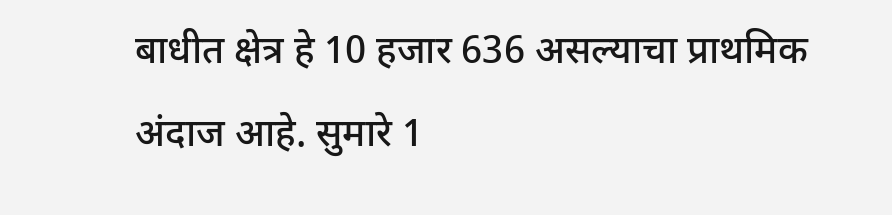बाधीत क्षेत्र हे 10 हजार 636 असल्याचा प्राथमिक अंदाज आहे. सुमारे 1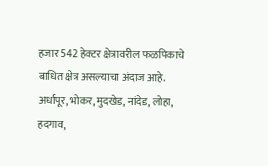हजार 542 हेक्टर क्षेत्रावरील फळपिकाचे बाधित क्षेत्र असल्याचा अंदाज आहे. अर्धापूर, भोकर, मुदखेड, नांदेड, लोहा, हदगाव,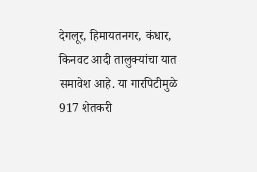देगलूर, हिमायतनगर, कंधार, किनवट आदी तालुक्यांचा यात समावेश आहे. या गारपिटीमुळे 917 शेतकरी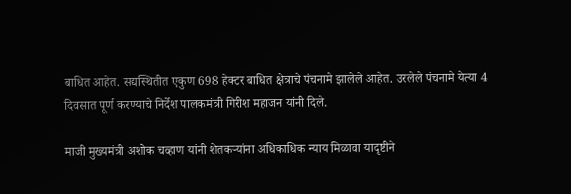बाधित आहेत. सद्यस्थितीत एकुण 698 हेक्टर बाधित क्षेत्राचे पंचनामे झालेले आहेत. उरलेले पंचनामे येत्या 4 दिवसात पूर्ण करण्याचे निर्देश पालकमंत्री गिरीश महाजन यांनी दिले.

माजी मुख्यमंत्री अशोक चव्हाण यांनी शेतकऱ्यांना अधिकाधिक न्याय मिळावा यादृष्टीने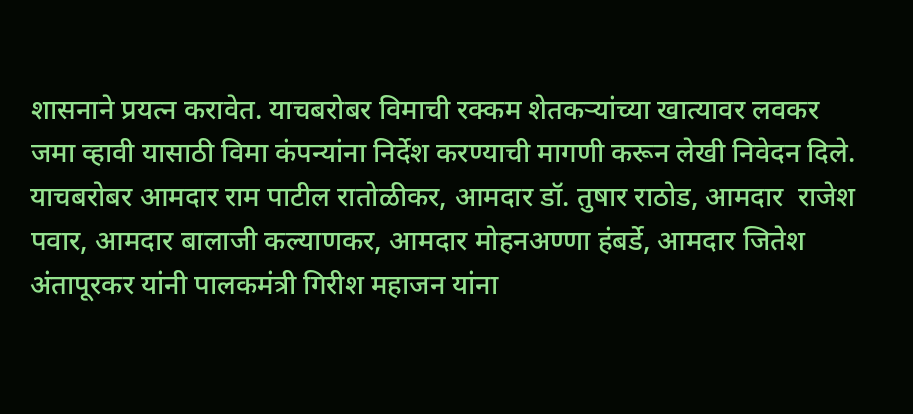शासनाने प्रयत्न करावेत. याचबरोबर विमाची रक्कम शेतकऱ्यांच्या खात्यावर लवकर जमा व्हावी यासाठी विमा कंपन्यांना निर्देश करण्याची मागणी करून लेखी निवेदन दिले. याचबरोबर आमदार राम पाटील रातोळीकर, आमदार डॉ. तुषार राठोड, आमदार  राजेश पवार, आमदार बालाजी कल्याणकर, आमदार मोहनअण्णा हंबर्डे, आमदार जितेश अंतापूरकर यांनी पालकमंत्री गिरीश महाजन यांना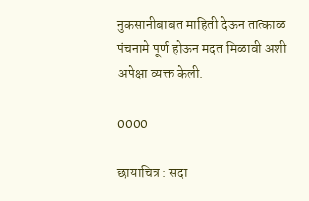नुकसानीबाबत माहिती देऊन तात्काळ पंचनामे पूर्ण होऊन मदत मिळावी अशी अपेक्षा व्यक्त केली.

0000

छायाचित्र : सदा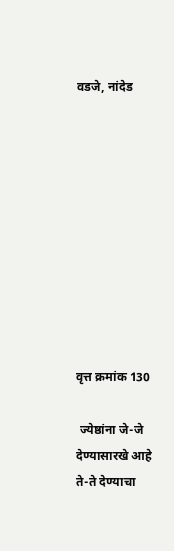वडजे, नांदेड










वृत्त क्रमांक 130

 ज्येष्ठांना जे-जे देण्यासारखे आहे ते-ते देण्याचा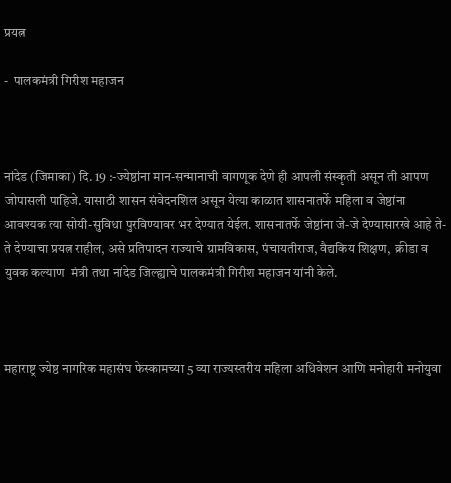प्रयत्न

-  पालकमंत्री गिरीश महाजन



नांदेड (जिमाका) दि. 19 :-ज्येष्ठांना मान-सन्मानाची वागणूक देणे ही आपली संस्कृती असून ती आपण जोपासली पाहिजे. यासाठी शासन संवेदनशिल असून येत्या काळात शासनातर्फे महिला व जेष्ठांना आवश्यक त्या सोयी-सुविधा पुरविण्यावर भर देण्यात येईल. शासनातर्फे जेष्ठांना जे-जे देण्यासारखे आहे ते-ते देण्याचा प्रयत्न राहील, असे प्रतिपादन राज्याचे ग्रामविकास, पंचायतीराज, वैद्यकिय शिक्षण,  क्रीडा व युवक कल्याण  मंत्री तथा नांदेड जिल्ह्याचे पालकमंत्री गिरीश महाजन यांनी केले.



महाराष्ट्र ज्येष्ठ नागरिक महासंघ फेस्कामच्या 5 व्या राज्यस्तरीय महिला अधिवेशन आणि मनोहारी मनोयुवा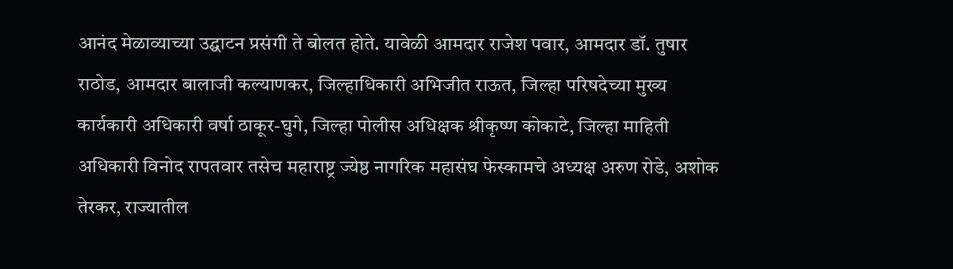आनंद मेळाव्याच्या उद्घाटन प्रसंगी ते बोलत होते. यावेळी आमदार राजेश पवार, आमदार डॉ. तुषार राठोड, आमदार बालाजी कल्याणकर, जिल्हाधिकारी अभिजीत राऊत, जिल्हा परिषदेच्या मुख्य कार्यकारी अधिकारी वर्षा ठाकूर-घुगे, जिल्हा पोलीस अधिक्षक श्रीकृष्ण कोकाटे, जिल्हा माहिती अधिकारी विनोद रापतवार तसेच महाराष्ट्र ज्येष्ठ नागरिक महासंघ फेस्कामचे अध्यक्ष अरुण रोडे, अशोक तेरकर, राज्यातील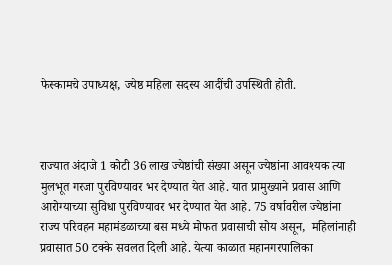फेस्कामचे उपाध्यक्ष, ज्येष्ठ महिला सदस्य आदींची उपस्थिती होती.



राज्यात अंदाजे 1 कोटी 36 लाख ज्येष्ठांची संख्या असून ज्येष्ठांना आवश्यक त्या मुलभूत गरजा पुरविण्यावर भर देण्यात येत आहे. यात प्रामुख्याने प्रवास आणि आरोग्याच्या सुविधा पुरविण्यावर भर देण्यात येत आहे. 75 वर्षावरील ज्येष्ठांना राज्य परिवहन महामंडळाच्या बस मध्ये मोफत प्रवासाची सोय असून,  महिलांनाही प्रवासात 50 टक्के सवलत दिली आहे. येत्या काळात महानगरपालिका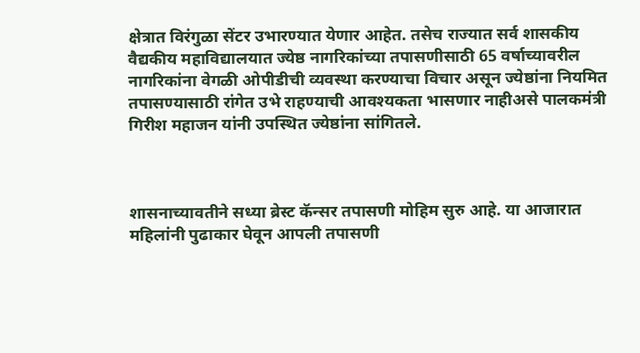क्षेत्रात विरंगुळा सेंटर उभारण्यात येणार आहेत. तसेच राज्यात सर्व शासकीय वैद्यकीय महाविद्यालयात ज्येष्ठ नागरिकांच्या तपासणीसाठी 65 वर्षाच्यावरील नागरिकांना वेगळी ओपीडीची व्यवस्था करण्याचा विचार असून ज्येष्ठांना नियमित तपासण्यासाठी रांगेत उभे राहण्याची आवश्यकता भासणार नाहीअसे पालकमंत्री गिरीश महाजन यांनी उपस्थित ज्येष्ठांना सांगितले.



शासनाच्यावतीने सध्या ब्रेस्ट कॅन्सर तपासणी मोहिम सुरु आहे. या आजारात महिलांनी पुढाकार घेवून आपली तपासणी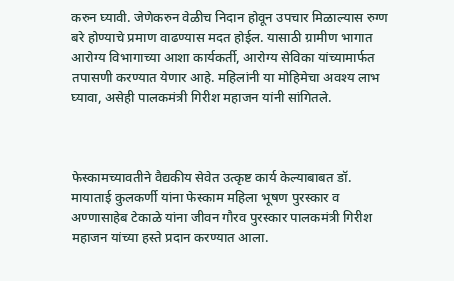करुन घ्यावी. जेणेकरुन वेळीच निदान होवून उपचार मिळाल्यास रुग्ण बरे होण्याचे प्रमाण वाढण्यास मदत होईल. यासाठी ग्रामीण भागात आरोग्य विभागाच्या आशा कार्यकर्ती, आरोग्य सेविका यांच्यामार्फत तपासणी करण्यात येणार आहे. महिलांनी या मोहिमेचा अवश्य लाभ घ्यावा, असेही पालकमंत्री गिरीश महाजन यांनी सांगितले.



फेस्कामच्यावतीने वैद्यकीय सेवेत उत्कृष्ट कार्य केल्याबाबत डॉ. मायाताई कुलकर्णी यांना फेस्काम महिला भूषण पुरस्कार व अण्णासाहेब टेकाळे यांना जीवन गौरव पुरस्कार पालकमंत्री गिरीश महाजन यांच्या हस्ते प्रदान करण्यात आला.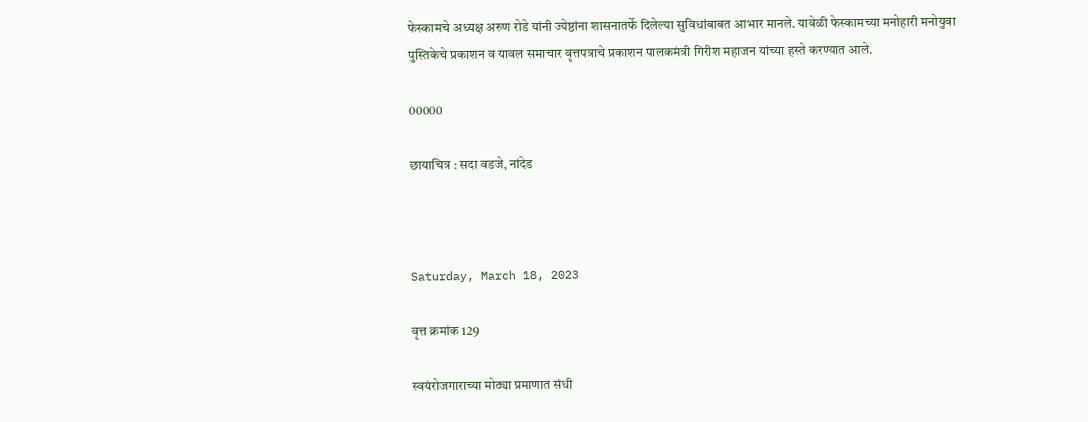फेस्कामचे अध्यक्ष अरुण रोडे यांनी ज्येष्ठांना शासनातर्फे दिलेल्या सुविधांबाबत आभार मानले. यावेळी फेस्कामच्या मनोहारी मनोयुवा पुस्तिकेचे प्रकाशन व यावल समाचार वृत्तपत्राचे प्रकाशन पालकमंत्री गिरीश महाजन यांच्या हस्ते करण्यात आले.

00000

छायाचित्र : सदा वडजे, नांदेड



Saturday, March 18, 2023

वृत्त क्रमांक 129

स्वयंरोजगाराच्या मोठ्या प्रमाणात संधी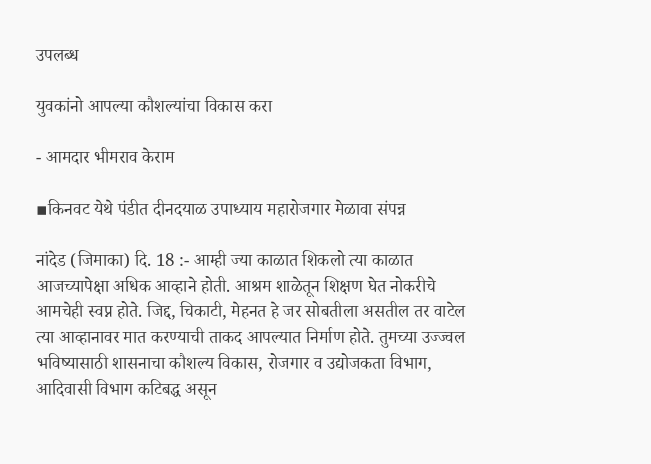उपलब्ध

युवकांनो आपल्या कौशल्यांचा विकास करा

- आमदार भीमराव केराम

▪किनवट येथे पंडीत दीनदयाळ उपाध्याय महारोजगार मेळावा संपन्न

नांदेड (जिमाका) दि. 18 :- आम्ही ज्या काळात शिकलो त्या काळात आजच्यापेक्षा अधिक आव्हाने होती. आश्रम शाळेतून शिक्षण घेत नोकरीचे आमचेही स्वप्न होते. जिद्द, चिकाटी, मेहनत हे जर सोबतीला असतील तर वाटेल त्या आव्हानावर मात करण्याची ताकद आपल्यात निर्माण होते. तुमच्या उज्ज्वल भविष्यासाठी शासनाचा कौशल्य विकास, रोजगार व उद्योजकता विभाग, आदिवासी विभाग कटिबद्ध असून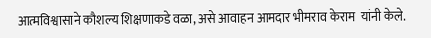आत्मविश्वासाने कौशल्य शिक्षणाकडे वळा, असे आवाहन आमदार भीमराव केराम  यांनी केले.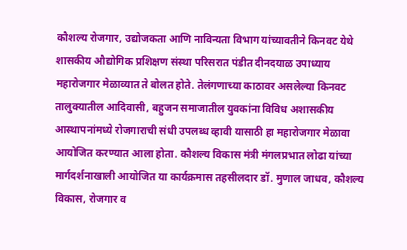कौशल्य रोजगार, उद्योजकता आणि नाविन्यता विभाग यांच्यावतीने किनवट येथे शासकीय औद्योगिक प्रशिक्षण संस्था परिसरात पंडीत दीनदयाळ उपाध्याय महारोजगार मेळाव्यात ते बोलत होते. तेलंगणाच्या काठावर असलेल्या किनवट तालुक्यातील आदिवासी, बहुजन समाजातील युवकांना विविध अशासकीय आस्थापनांमध्ये रोजगाराची संधी उपलब्ध व्हावी यासाठी हा महारोजगार मेळावा आयोजित करण्यात आला होता. कौशल्य विकास मंत्री मंगलप्रभात लोढा यांच्या मार्गदर्शनाखाली आयोजित या कार्यक्रमास तहसीलदार डॉ. मुणाल जाधव, कौशल्य विकास, रोजगार व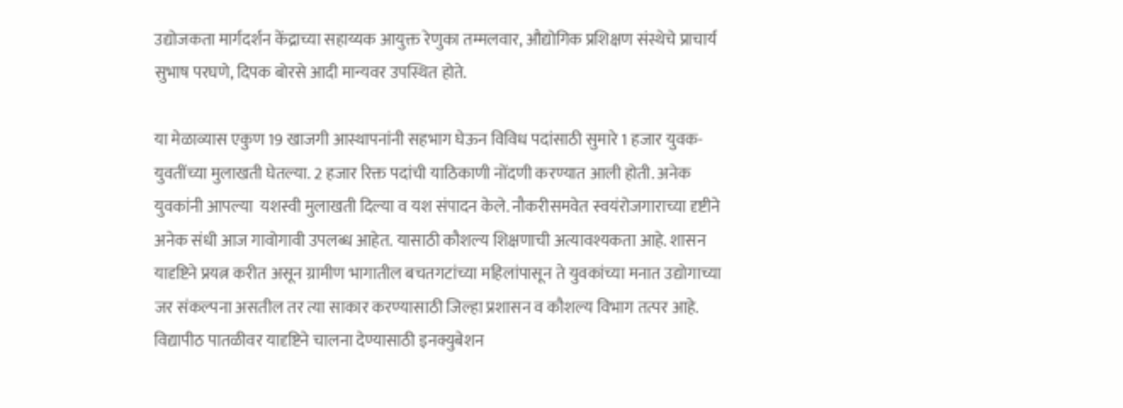उद्योजकता मार्गदर्शन केंद्राच्या सहाय्यक आयुक्त रेणुका तम्मलवार, औद्योगिक प्रशिक्षण संस्थेचे प्राचार्य सुभाष परघणे, दिपक बोरसे आदी मान्यवर उपस्थित होते.

या मेळाव्यास एकुण 19 खाजगी आस्थापनांनी सहभाग घेऊन विविध पदांसाठी सुमारे 1 हजार युवक-युवतींच्या मुलाखती घेतल्या. 2 हजार रिक्त पदांची याठिकाणी नोंदणी करण्यात आली होती. अनेक युवकांनी आपल्या  यशस्वी मुलाखती दिल्या व यश संपादन केले. नौकरीसमवेत स्वयंरोजगाराच्या दृष्टीने अनेक संधी आज गावोगावी उपलब्ध आहेत. यासाठी कौशल्य शिक्षणाची अत्यावश्यकता आहे. शासन यादृष्टिने प्रयत्न करीत असून ग्रामीण भागातील बचतगटांच्या महिलांपासून ते युवकांच्या मनात उद्योगाच्या जर संकल्पना असतील तर त्या साकार करण्यासाठी जिल्हा प्रशासन व कौशल्य विभाग तत्पर आहे. विद्यापीठ पातळीवर यादृष्टिने चालना देण्यासाठी इनक्युबेशन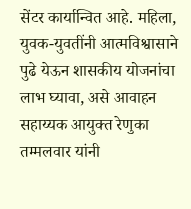सेंटर कार्यान्वित आहे. महिला, युवक-युवतींनी आत्मविश्वासाने पुढे येऊन शासकीय योजनांचा लाभ घ्यावा, असे आवाहन सहाय्यक आयुक्त रेणुका तम्मलवार यांनी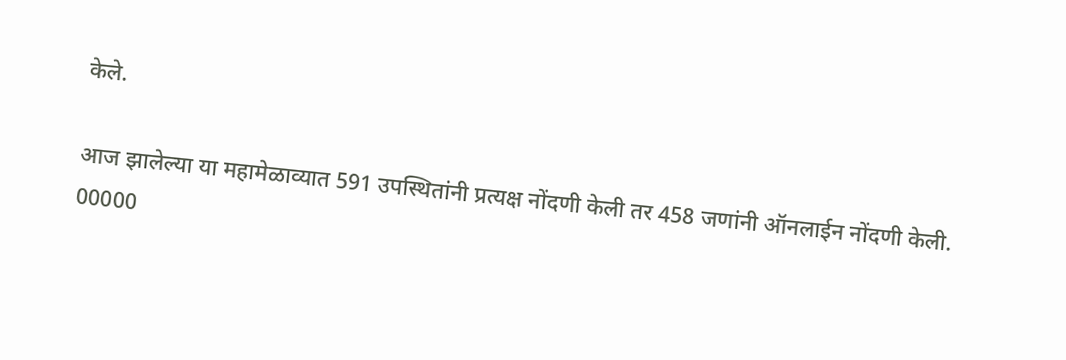केले.

आज झालेल्या या महामेळाव्यात 591 उपस्थितांनी प्रत्यक्ष नोंदणी केली तर 458 जणांनी ऑनलाईन नोंदणी केली.
00000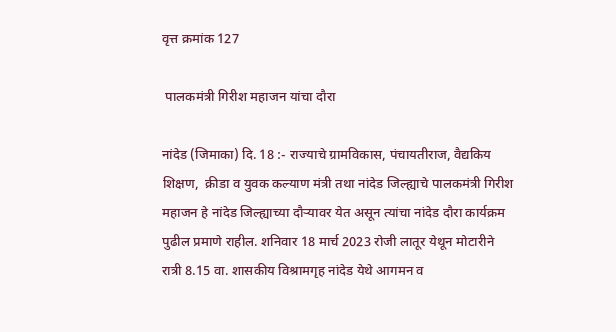वृत्त क्रमांक 127

 पालकमंत्री गिरीश महाजन यांचा दौरा

नांदेड (जिमाका) दि. 18 :- राज्याचे ग्रामविकास, पंचायतीराज, वैद्यकिय शिक्षण,  क्रीडा व युवक कल्याण मंत्री तथा नांदेड जिल्ह्याचे पालकमंत्री गिरीश महाजन हे नांदेड जिल्ह्याच्या दौऱ्यावर येत असून त्यांचा नांदेड दौरा कार्यक्रम पुढील प्रमाणे राहील. शनिवार 18 मार्च 2023 रोजी लातूर येथून मोटारीने रात्री 8.15 वा. शासकीय विश्रामगृह नांदेड येथे आगमन व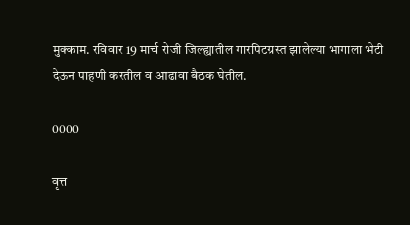मुक्काम. रविवार 19 मार्च रोजी जिल्ह्यातील गारपिटग्रस्त झालेल्या भागाला भेटी देऊन पाहणी करतील व आढावा बैठक घेतील.

0000

वृत्त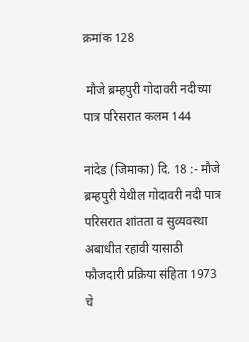क्रमांक 128

 मौजे ब्रम्हपुरी गोदावरी नदीच्या पात्र परिसरात कलम 144

नांदेड (जिमाका) दि. 18 :- मौजे ब्रम्हपुरी येथील गोदावरी नदी पात्र परिसरात शांतता व सुव्यवस्था अबाधीत रहावी यासाठी फौजदारी प्रक्रिया संहिता 1973 चे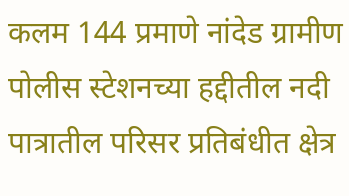कलम 144 प्रमाणे नांदेड ग्रामीण पोलीस स्टेशनच्या हद्दीतील नदी पात्रातील परिसर प्रतिबंधीत क्षेत्र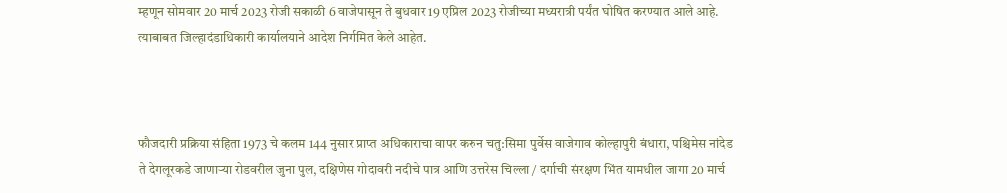म्हणून सोमवार 20 मार्च 2023 रोजी सकाळी 6 वाजेपासून ते बुधवार 19 एप्रिल 2023 रोजीच्या मध्यरात्री पर्यंत घोषित करण्यात आले आहे. त्याबाबत जिल्हादंडाधिकारी कार्यालयाने आदेश निर्गमित केले आहेत.



फौजदारी प्रक्रिया संहिता 1973 चे कलम 144 नुसार प्राप्त अधिकाराचा वापर करुन चतु:सिमा पुर्वेस वाजेगाव कोल्हापुरी बंधारा, पश्चिमेस नांदेड ते देगलूरकडे जाणाऱ्या रोडवरील जुना पुल, दक्षिणेस गोदावरी नदीचे पात्र आणि उत्तरेस चिल्ला / दर्गाची संरक्षण भिंत यामधील जागा 20 मार्च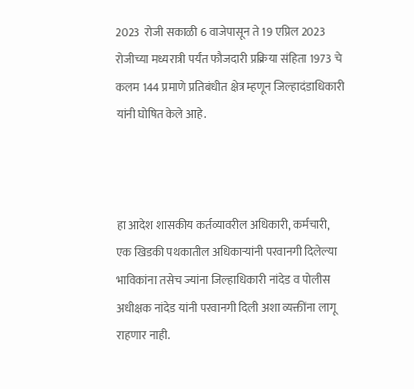2023  रोजी सकाळी 6 वाजेपासून ते 19 एप्रिल 2023  रोजीच्या मध्यरात्री पर्यंत फौजदारी प्रक्रिया संहिता 1973 चे कलम 144 प्रमाणे प्रतिबंधीत क्षेत्र म्हणून जिल्हादंडाधिकारी यांनी घोषित केले आहे.



हा आदेश शासकीय कर्तव्यावरील अधिकारी, कर्मचारी, एक खिडकी पथकातील अधिकाऱ्यांनी परवानगी दिलेल्या भाविकांना तसेच ज्यांना जिल्हाधिकारी नांदेड व पोलीस अधीक्षक नांदेड यांनी परवानगी दिली अशा व्यक्तींना लागू राहणार नाही.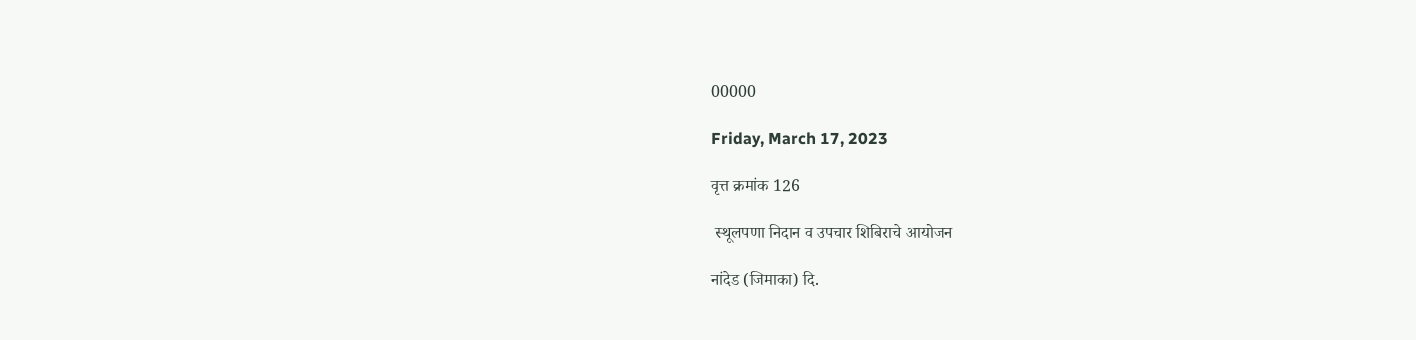00000

Friday, March 17, 2023

वृत्त क्रमांक 126

 स्थूलपणा निदान व उपचार शिबिराचे आयोजन

नांदेड (जिमाका) दि.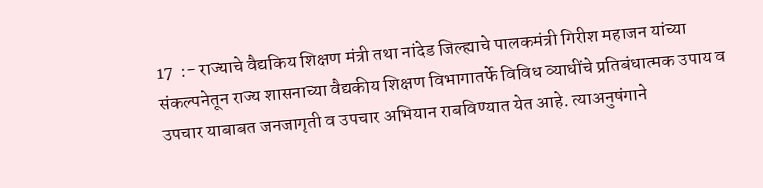17  :- राज्याचे वैद्यकिय शिक्षण मंत्री तथा नांदेड जिल्ह्याचे पालकमंत्री गिरीश महाजन यांच्या संकल्पनेतून राज्य शासनाच्या वैद्यकीय शिक्षण विभागातर्फे विविध व्याधींचे प्रतिबंधात्मक उपाय व उपचार याबाबत जनजागृती व उपचार अभियान राबविण्यात येत आहे. त्याअनुषंगाने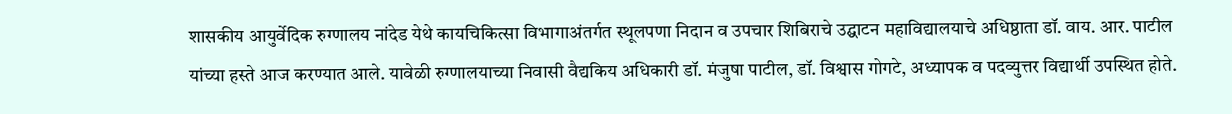शासकीय आयुर्वेदिक रुग्णालय नांदेड येथे कायचिकित्सा विभागाअंतर्गत स्थूलपणा निदान व उपचार शिबिराचे उद्घाटन महाविद्यालयाचे अधिष्ठाता डॉ. वाय. आर. पाटील यांच्या हस्ते आज करण्यात आले. यावेळी रुग्णालयाच्या निवासी वैद्यकिय अधिकारी डॉ. मंजुषा पाटील, डॉ. विश्वास गोगटे, अध्यापक व पदव्युत्तर विद्यार्थी उपस्थित होते.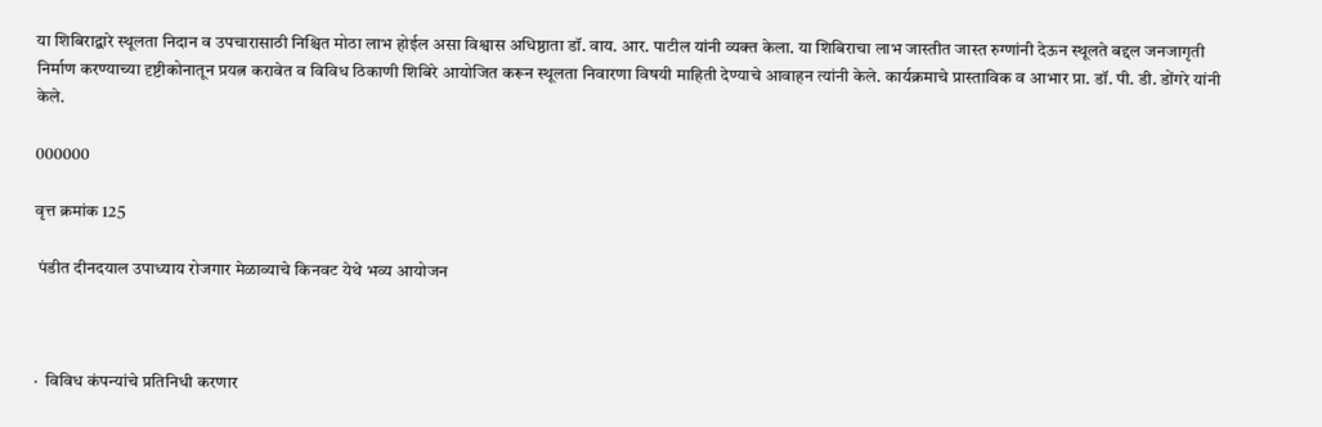या शिबिराद्वारे स्थूलता निदान व उपचारासाठी निश्चित मोठा लाभ होईल असा विश्वास अधिष्ठाता डॉ. वाय. आर. पाटील यांनी व्यक्त केला. या शिबिराचा लाभ जास्तीत जास्त रुग्णांनी देऊन स्थूलते बद्दल जनजागृती निर्माण करण्याच्या दृष्टीकोनातून प्रयत्न करावेत व विविध ठिकाणी शिबिरे आयोजित करून स्थूलता निवारणा विषयी माहिती देण्याचे आवाहन त्यांनी केले. कार्यक्रमाचे प्रास्ताविक व आभार प्रा. डॉ. पी. डी. डोंगरे यांनी केले.

000000

वृत्त क्रमांक 125

 पंडीत दीनदयाल उपाध्याय रोजगार मेळाव्याचे किनवट येथे भव्य आयोजन



·  विविध कंपन्यांचे प्रतिनिधी करणार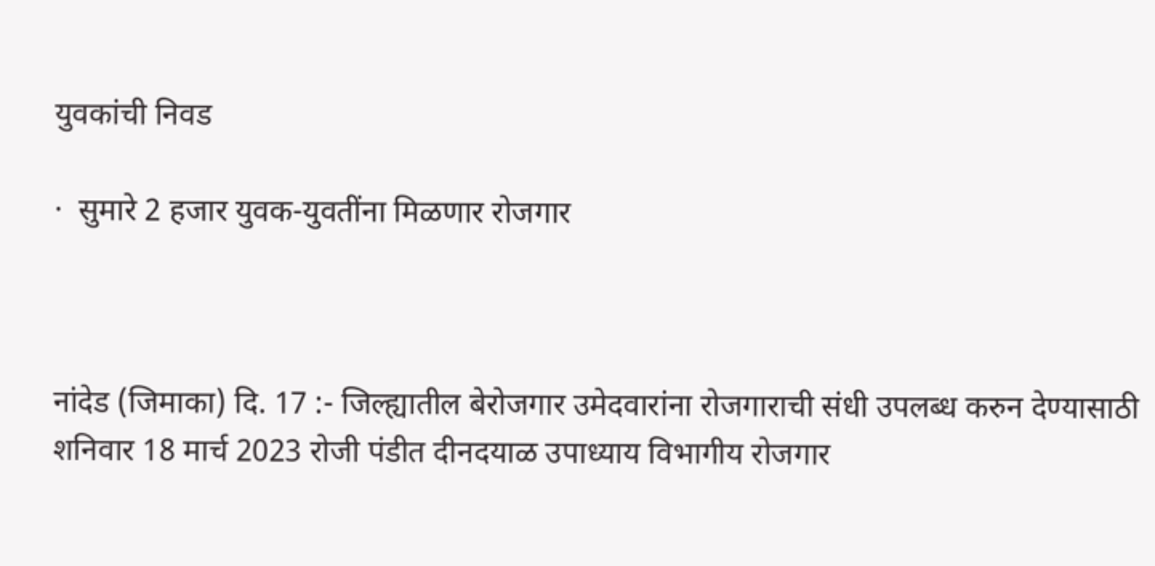युवकांची निवड

·  सुमारे 2 हजार युवक-युवतींना मिळणार रोजगार



नांदेड (जिमाका) दि. 17 :- जिल्ह्यातील बेरोजगार उमेदवारांना रोजगाराची संधी उपलब्ध करुन देण्यासाठी शनिवार 18 मार्च 2023 रोजी पंडीत दीनदयाळ उपाध्याय विभागीय रोजगार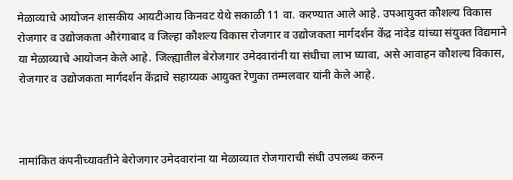मेळाव्याचे आयोजन शासकीय आयटीआय किनवट येथे सकाळी 11 वा. करण्यात आले आहे. उपआयुक्त कौशल्य विकास रोजगार व उद्योजकता औरंगाबाद व जिल्हा कौशल्य विकास रोजगार व उद्योजकता मार्गदर्शन केंद्र नांदेड यांच्या संयुक्त विद्यमाने या मेळाव्याचे आयोजन केले आहे. जिल्ह्यातील बेरोजगार उमेदवारांनी या संधीचा लाभ घ्यावा, असे आवाहन कौशल्य विकास, रोजगार व उद्योजकता मार्गदर्शन केंद्राचे सहाय्यक आयुक्त रेणुका तम्मलवार यांनी केले आहे.



नामांकित कंपनीच्यावतीने बेरोजगार उमेदवारांना या मेळाव्यात रोजगाराची संधी उपलब्ध करुन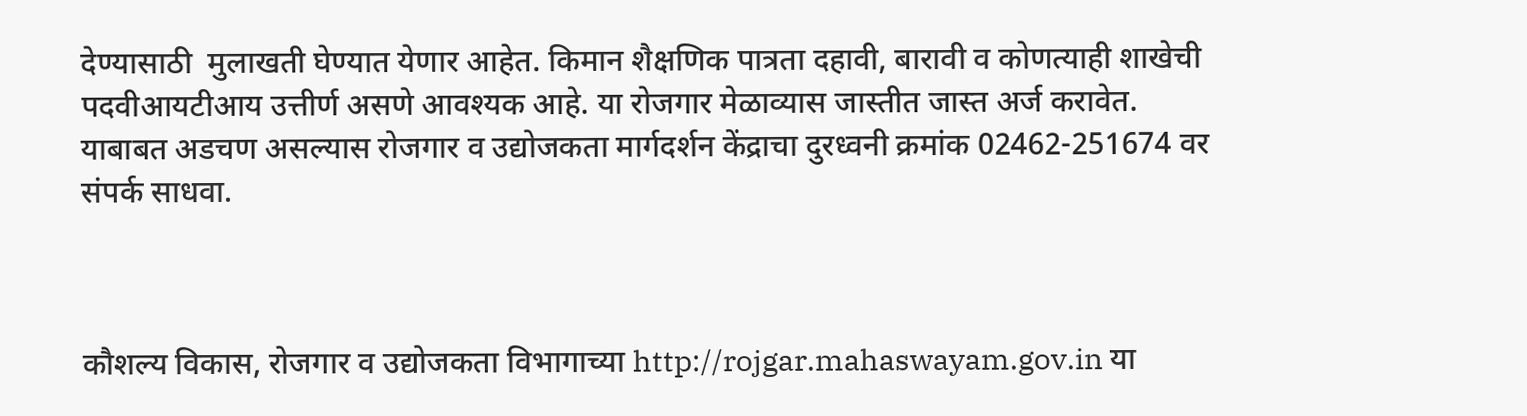देण्यासाठी  मुलाखती घेण्यात येणार आहेत. किमान शैक्षणिक पात्रता दहावी, बारावी व कोणत्याही शाखेची पदवीआयटीआय उत्तीर्ण असणे आवश्यक आहे. या रोजगार मेळाव्यास जास्तीत जास्त अर्ज करावेत. याबाबत अडचण असल्यास रोजगार व उद्योजकता मार्गदर्शन केंद्राचा दुरध्वनी क्रमांक 02462-251674 वर संपर्क साधवा.



कौशल्य विकास, रोजगार व उद्योजकता विभागाच्या http://rojgar.mahaswayam.gov.in या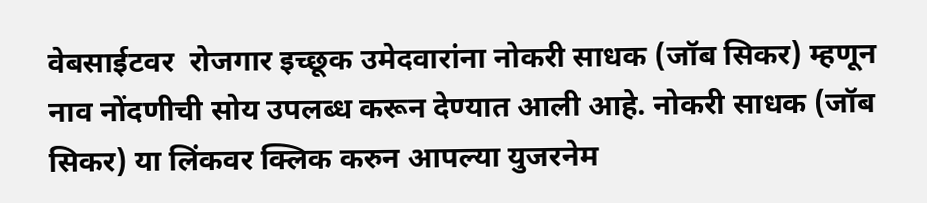वेबसाईटवर  रोजगार इच्छूक उमेदवारांना नोकरी साधक (जॉब सिकर) म्हणून नाव नोंदणीची सोय उपलब्ध करून देण्यात आली आहे. नोकरी साधक (जॉब सिकर) या लिंकवर क्लिक करुन आपल्या युजरनेम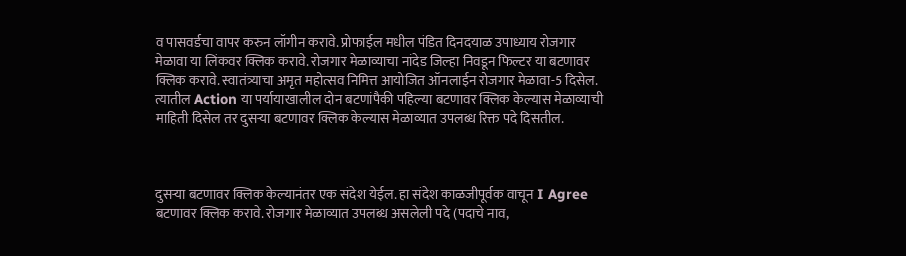व पासवर्डचा वापर करुन लॉगीन करावे. प्रोफाईल मधील पंडित दिनदयाळ उपाध्याय रोजगार मेळावा या लिंकवर क्लिक करावे. रोजगार मेळाव्याचा नांदेड जिल्हा निवडून फिल्टर या बटणावर क्लिक करावे. स्वातंत्र्याचा अमृत महोत्सव निमित्त आयोजित ऑनलाईन रोजगार मेळावा-5 दिसेल. त्यातील Action या पर्यायाखालील दोन बटणांपैकी पहिल्या बटणावर क्लिक केल्यास मेळाव्याची माहिती दिसेल तर दुसऱ्या बटणावर क्लिक केल्यास मेळाव्यात उपलब्ध रिक्त पदे दिसतील.



दुसऱ्या बटणावर क्लिक केल्यानंतर एक संदेश येईल. हा संदेश काळजीपूर्वक वाचून I Agree बटणावर क्लिक करावे. रोजगार मेळाव्यात उपलब्ध असलेली पदे (पदाचे नाव,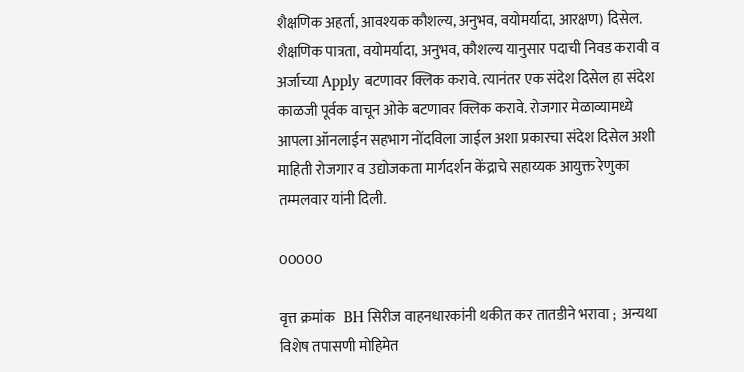शैक्षणिक अहर्ता, आवश्यक कौशल्य, अनुभव, वयोमर्यादा, आरक्षण) दिसेल. शैक्षणिक पात्रता, वयोमर्यादा, अनुभव, कौशल्य यानुसार पदाची निवड करावी व अर्जाच्या Apply बटणावर क्लिक करावे. त्यानंतर एक संदेश दिसेल हा संदेश काळजी पूर्वक वाचून ओके बटणावर क्लिक करावे. रोजगार मेळाव्यामध्ये आपला ऑनलाईन सहभाग नोंदविला जाईल अशा प्रकारचा संदेश दिसेल अशी माहिती रोजगार व उद्योजकता मार्गदर्शन केंद्राचे सहाय्यक आयुक्त रेणुका तम्मलवार यांनी दिली.

00000

वृत्त क्रमांक   BH सिरीज वाहनधारकांनी थकीत कर तातडीने भरावा ;  अन्यथा विशेष तपासणी मोहिमेत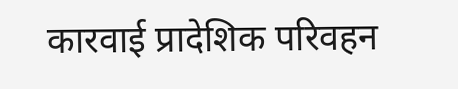कारवाई प्रादेशिक परिवहन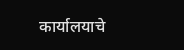कार्यालयाचे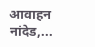आवाहन नांदेड,...